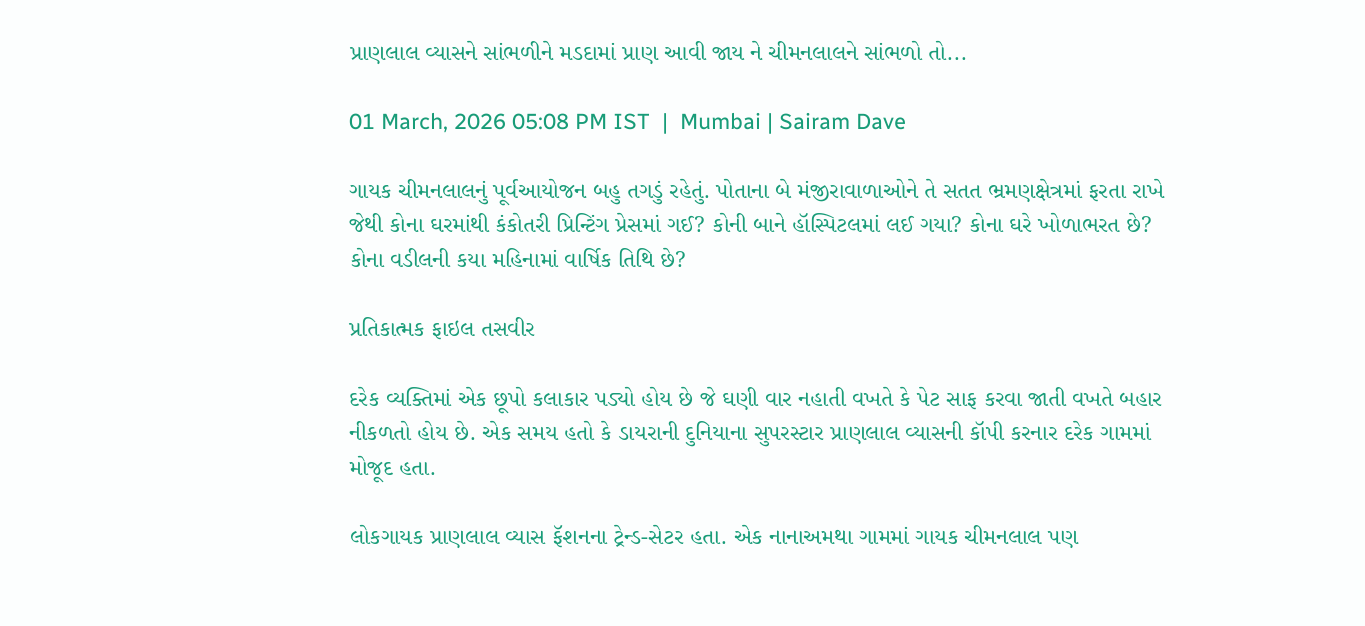પ્રાણલાલ વ્યાસને સાંભળીને મડદામાં પ્રાણ આવી જાય ને ચીમનલાલને સાંભળો તો...

01 March, 2026 05:08 PM IST  |  Mumbai | Sairam Dave

ગાયક ચીમનલાલનું પૂર્વઆયોજન બહુ તગડું રહેતું. પોતાના બે મંજીરાવાળાઓને તે સતત ભ્રમણક્ષેત્રમાં ફરતા રાખે જેથી કોના ઘરમાંથી કંકોતરી પ્રિન્ટિંગ પ્રેસમાં ગઈ? કોની બાને હૉસ્પિટલમાં લઈ ગયા? કોના ઘરે ખોળાભરત છે? કોના વડીલની કયા મહિનામાં વાર્ષિક તિથિ છે?

પ્રતિકાત્મક ફાઇલ તસવીર

દરેક વ્યક્તિમાં એક છૂપો કલાકાર પડ્યો હોય છે જે ઘણી વાર નહાતી વખતે કે પેટ સાફ કરવા જાતી વખતે બહાર નીકળતો હોય છે. એક સમય હતો કે ડાયરાની દુનિયાના સુપરસ્ટાર પ્રાણલાલ વ્યાસની કૉપી કરનાર દરેક ગામમાં મોજૂદ હતા.

લોકગાયક પ્રાણલાલ વ્યાસ ફૅશનના ટ્રેન્ડ-સેટર હતા. એક નાનાઅમથા ગામમાં ગાયક ચીમનલાલ પણ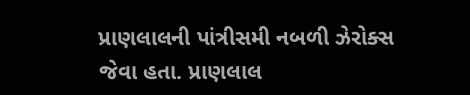પ્રાણલાલની પાંત્રીસમી નબળી ઝેરોક્સ જેવા હતા. પ્રાણલાલ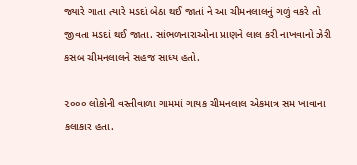જ્યારે ગાતા ત્યારે મડદાં બેઠા થઈ જાતાં ને આ ચીમનલાલનું ગળું વકરે તો જીવતા મડદાં થઈ જાતા. સાંભળનારાઓના પ્રાણને લાલ કરી નાખવાનો ઝેરી કસબ ચીમનલાલને સહજ સાધ્ય હતો.

૨૦૦૦ લોકોની વસ્તીવાળા ગામમાં ગાયક ચીમનલાલ એકમાત્ર સમ ખાવાના કલાકાર હતા.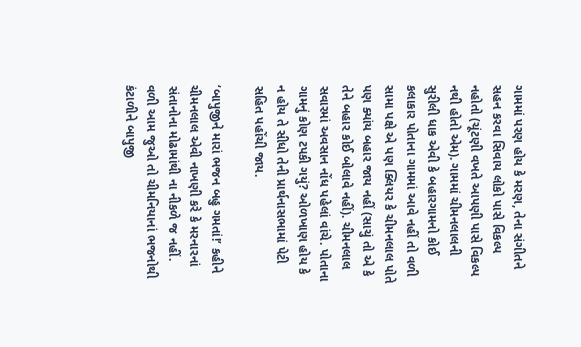ગામમાં પરણ હોય કે મરણ, તેના સંગીતને સહન કરવા સિવાય લોકો પાસે વિકલ્પ નહોતો (ચૂંટણી વખતે આપણી પાસે વિકલ્પ નથી હોતો એમ). ગામમાં ચીમનલાલની સુરીલી ધાક એવી કે બહારગામનો કોઈ કલાકાર પોતાના ગામમાં આવે નહીં તો વળી સામા પક્ષે એ પણ ક્લિયર કે ચીમનલાલ પોતે પણ ક્યાંય બહાર જાય નહીં (સાચું તો એ કે તેને બહાર કોઈ બોલાવે નહીં). ચીમનલાલ સવારમાં અવસાન નોંધ પહેલાં વાંચે. પોતાના ગામનું કોણ ટપકી ગયું? ઓળખાણ હોય કે ન હોય તે સીધો તેની પ્રાર્થનાસભામાં પેટી સહિત પહોંચી જાય.

‘બાપુજીને મારાં ભજન બહુ ગમતાં!’ કહીને ચીમનલાલ એવી નાખણી કરે કે મરનારનાં સંતાનોના મોઢામાંથી ના નીકળે જ નહીં. વળી આમ જુઓ તો ચીમનિયાનાં ભજનોથી કંટાળીને બાપુજી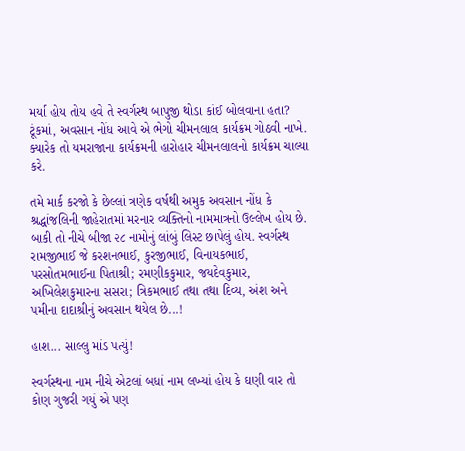મર્યા હોય તોય હવે તે સ્વર્ગસ્થ બાપુજી થોડા કાંઈ બોલવાના હતા? ટૂંકમાં, અવસાન નોંધ આવે એ ભેગો ચીમનલાલ કાર્યક્રમ ગોઠવી નાખે. ક્યારેક તો યમરાજાના કાર્યક્રમની હારોહાર ચીમનલાલનો કાર્યક્રમ ચાલ્યા કરે.

તમે માર્ક કરજો કે છેલ્લાં ત્રણેક વર્ષથી અમુક અવસાન નોંધ કે શ્રદ્ધાંજલિની જાહેરાતમાં મરનાર વ્યક્તિનો નામમાત્રનો ઉલ્લેખ હોય છે. બાકી તો નીચે બીજા ૨૮ નામોનું લાંબું લિસ્ટ છાપેલું હોય. સ્વર્ગસ્થ રામજીભાઈ જે કરશનભાઈ, કુરજીભાઈ, વિનાયકભાઈ, પરસોતમભાઈના પિતાશ્રી; રમણીકકુમાર, જયદેવકુમાર, અખિલેશકુમારના સસરા; ત્રિકમભાઈ તથા તથા દિવ્ય, અંશ અને પમીના દાદાશ્રીનું અવસાન થયેલ છે...!

હાશ... સાલ્લુ માંડ પત્યું!

સ્વર્ગસ્થના નામ નીચે એટલાં બધાં નામ લખ્યાં હોય કે ઘણી વાર તો કોણ ગુજરી ગયું એ પણ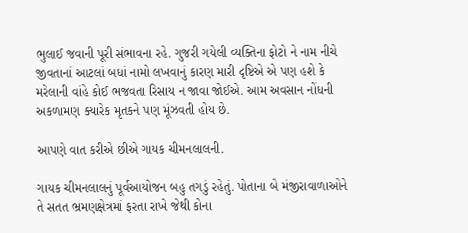ભુલાઈ જવાની પૂરી સંભાવના રહે. ગુજરી ગયેલી વ્યક્તિના ફોટો ને નામ નીચે જીવતાનાં આટલાં બધાં નામો લખવાનું કારણ મારી દૃષ્ટિએ એ પણ હશે કે મરેલાની વાંહે કોઈ ભજવતા રિસાય ન જાવા જોઈએ. આમ અવસાન નોંધની અકળામણ ક્યારેક મૃતકને પણ મૂંઝવતી હોય છે.

આપણે વાત કરીએ છીએ ગાયક ચીમનલાલની.

ગાયક ચીમનલાલનું પૂર્વઆયોજન બહુ તગડું રહેતું. પોતાના બે મંજીરાવાળાઓને તે સતત ભ્રમણક્ષેત્રમાં ફરતા રાખે જેથી કોના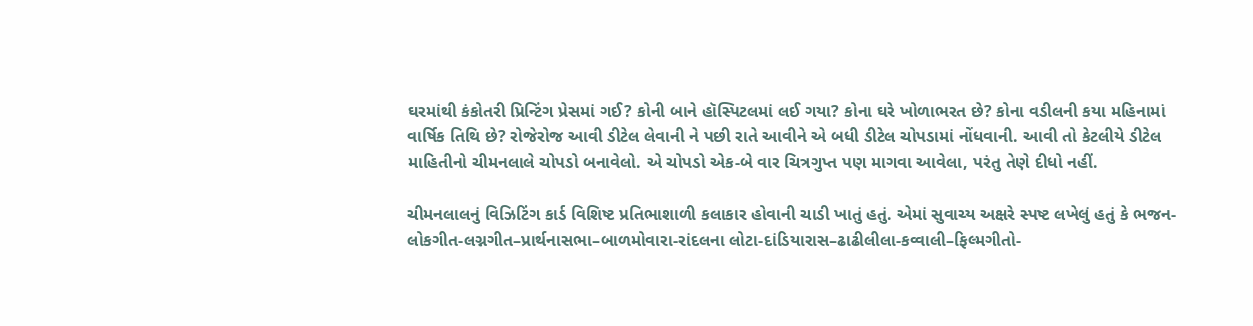ઘરમાંથી કંકોતરી પ્રિન્ટિંગ પ્રેસમાં ગઈ? કોની બાને હૉસ્પિટલમાં લઈ ગયા? કોના ઘરે ખોળાભરત છે? કોના વડીલની કયા મહિનામાં વાર્ષિક તિથિ છે? રોજેરોજ આવી ડીટેલ લેવાની ને પછી રાતે આવીને એ બધી ડીટેલ ચોપડામાં નોંધવાની. આવી તો કેટલીયે ડીટેલ માહિતીનો ચીમનલાલે ચોપડો બનાવેલો. એ ચોપડો એક-બે વાર ચિત્રગુપ્ત પણ માગવા આવેલા, પરંતુ તેણે દીધો નહીં.

ચીમનલાલનું વિઝિટિંગ કાર્ડ વિશિષ્ટ પ્રતિભાશાળી કલાકાર હોવાની ચાડી ખાતું હતું. એમાં સુવાચ્ય અક્ષરે સ્પષ્ટ લખેલું હતું કે ભજન-લોકગીત-લગ્નગીત–પ્રાર્થનાસભા–બાળમોવારા-રાંદલના લોટા-દાંડિયારાસ–ઢાઢીલીલા-કવ્વાલી–ફિલ્મગીતો-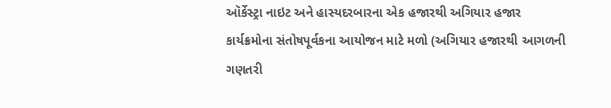ઑર્કેસ્ટ્રા નાઇટ અને હાસ્યદરબારના એક હજારથી અગિયાર હજાર કાર્યક્રમોના સંતોષપૂર્વકના આયોજન માટે મળો (અગિયાર હજારથી આગળની ગણતરી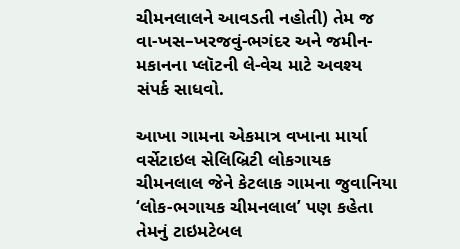ચીમનલાલને આવડતી નહોતી) તેમ જ વા-ખસ–ખરજવું-ભગંદર અને જમીન-મકાનના પ્લૉટની લે-વેચ માટે અવશ્ય સંપર્ક સાધવો.

આખા ગામના એકમાત્ર વખાના માર્યા વર્સેટાઇલ સેલિબ્રિટી લોકગાયક ચીમનલાલ જેને કેટલાક ગામના જુવાનિયા ‘લોક-ભગાયક ચીમનલાલ’ પણ કહેતા તેમનું ટાઇમટેબલ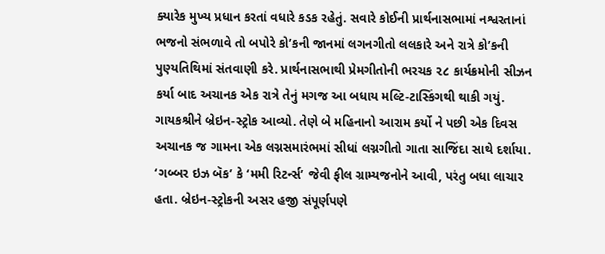ક્યારેક મુખ્ય પ્રધાન કરતાં વધારે કડક રહેતું. સવારે કોઈની પ્રાર્થનાસભામાં નશ્વરતાનાં ભજનો સંભળાવે તો બપોરે કો’કની જાનમાં લગનગીતો લલકારે અને રાત્રે કો’કની પુણ્યતિથિમાં સંતવાણી કરે. પ્રાર્થનાસભાથી પ્રેમગીતોની ભરચક ૨૮ કાર્યક્રમોની સીઝન કર્યા બાદ અચાનક એક રાત્રે તેનું મગજ આ બધાય મલ્ટિ-ટાસ્કિંગથી થાકી ગયું. ગાયકશ્રીને બ્રેઇન-સ્ટ્રોક આવ્યો. તેણે બે મહિનાનો આરામ કર્યો ને પછી એક દિવસ અચાનક જ ગામના એક લગ્નસમારંભમાં સીધાં લગ્નગીતો ગાતા સાજિંદા સાથે દર્શાયા. ‘ગબ્બર ઇઝ બૅક’ કે ‘મમી રિટર્ન્સ’ જેવી ફીલ ગ્રામ્યજનોને આવી, પરંતુ બધા લાચાર હતા. બ્રેઇન-સ્ટ્રોકની અસર હજી સંપૂર્ણપણે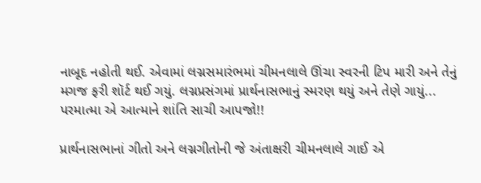નાબૂદ નહોતી થઈ. એવામાં લગ્નસમારંભમાં ચીમનલાલે ઊંચા સ્વરની ટિપ મારી અને તેનું મગજ ફરી શૉર્ટ થઈ ગયું. લગ્નપ્રસંગમાં પ્રાર્થનાસભાનું સ્મરણ થયું અને તેણે ગાયું... પરમાત્મા એ આત્માને શાંતિ સાચી આપજો!!

પ્રાર્થનાસભાનાં ગીતો અને લગ્નગીતોની જે અંતાક્ષરી ચીમનલાલે ગાઈ એ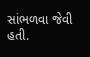સાંભળવા જેવી હતી.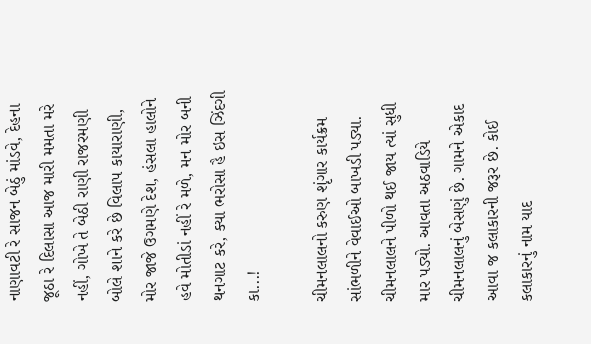નાણાવટી રે સાજન બેઠું માંડવે, દેહના જૂઠા રે દિલાસા આજ મારી મમતા મરે નહીં, ગોખે તે બેઠી રાણી રાજરમણી બોલે શાને કરે છે વિલાપ કાયારાણી, મોર જાજે ઉગમણે દેશ, હંસલા હાલોને હવે મોતીડાં નહીં રે મળે, મન મોર બની થનગાટ કરે, ક્યા ભરોસા હૈ ઇસ ઝિંદગી કા...!

ચીમનલાલનો કરુણ શૃંગાર કાર્યક્રમ સાંભળીને વેવાઈઓ બાખડી પડ્યા. ચીમનલાલને પીળો થઈ જાય ત્યાં સુધી માર પડ્યો. આવતા અઠવાડિયે ચીમનલાલનું બેસણું છે. ગામને એકાદ આવા જ કલાકારની જરૂર છે. કોઈ કલાકારનું નામ યાદ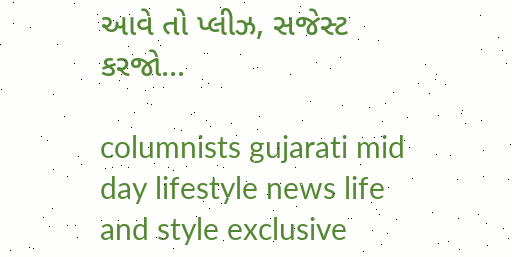આવે તો પ્લીઝ, સજેસ્ટ કરજો...

columnists gujarati mid day lifestyle news life and style exclusive